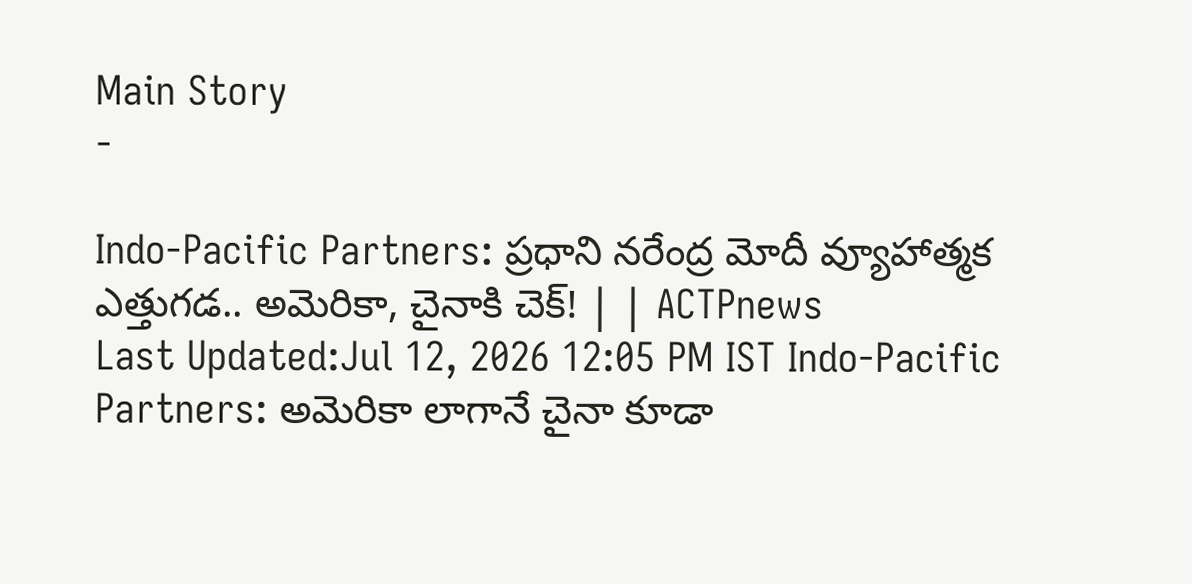Main Story
-

Indo-Pacific Partners: ప్రధాని నరేంద్ర మోదీ వ్యూహాత్మక ఎత్తుగడ.. అమెరికా, చైనాకి చెక్! | | ACTPnews
Last Updated:Jul 12, 2026 12:05 PM IST Indo-Pacific Partners: అమెరికా లాగానే చైనా కూడా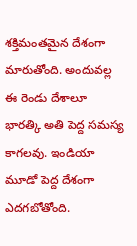శక్తిమంతమైన దేశంగా మారుతోంది. అందువల్ల ఈ రెండు దేశాలూ భారత్కి అతి పెద్ద సమస్య కాగలవు. ఇండియా మూడో పెద్ద దేశంగా ఎదగబోతోంది.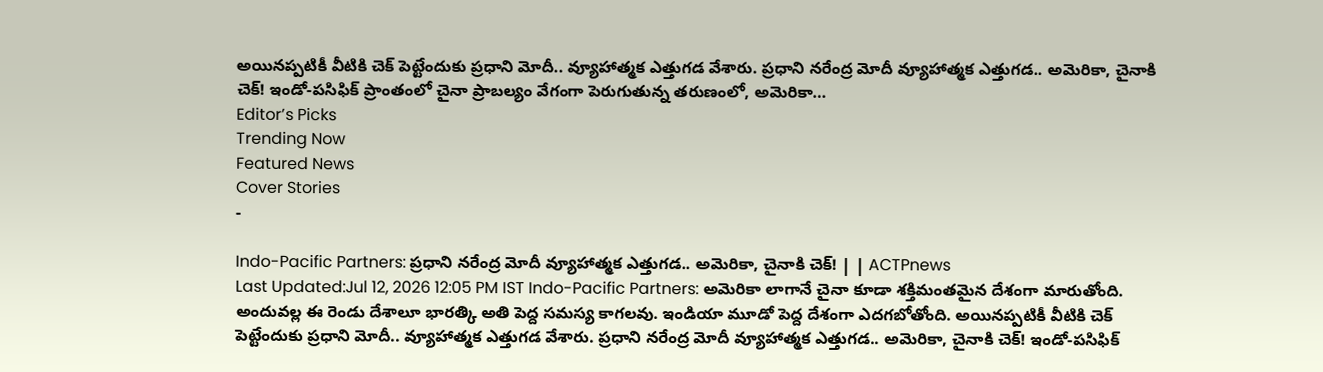అయినప్పటికీ వీటికి చెక్ పెట్టేందుకు ప్రధాని మోదీ.. వ్యూహాత్మక ఎత్తుగడ వేశారు. ప్రధాని నరేంద్ర మోదీ వ్యూహాత్మక ఎత్తుగడ.. అమెరికా, చైనాకి చెక్! ఇండో-పసిఫిక్ ప్రాంతంలో చైనా ప్రాబల్యం వేగంగా పెరుగుతున్న తరుణంలో, అమెరికా…
Editor’s Picks
Trending Now
Featured News
Cover Stories
-

Indo-Pacific Partners: ప్రధాని నరేంద్ర మోదీ వ్యూహాత్మక ఎత్తుగడ.. అమెరికా, చైనాకి చెక్! | | ACTPnews
Last Updated:Jul 12, 2026 12:05 PM IST Indo-Pacific Partners: అమెరికా లాగానే చైనా కూడా శక్తిమంతమైన దేశంగా మారుతోంది. అందువల్ల ఈ రెండు దేశాలూ భారత్కి అతి పెద్ద సమస్య కాగలవు. ఇండియా మూడో పెద్ద దేశంగా ఎదగబోతోంది. అయినప్పటికీ వీటికి చెక్ పెట్టేందుకు ప్రధాని మోదీ.. వ్యూహాత్మక ఎత్తుగడ వేశారు. ప్రధాని నరేంద్ర మోదీ వ్యూహాత్మక ఎత్తుగడ.. అమెరికా, చైనాకి చెక్! ఇండో-పసిఫిక్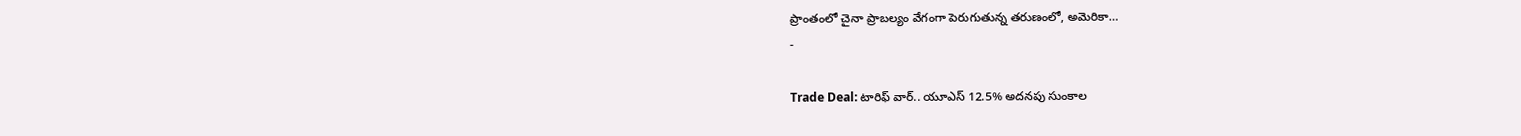ప్రాంతంలో చైనా ప్రాబల్యం వేగంగా పెరుగుతున్న తరుణంలో, అమెరికా…
-

Trade Deal: టారిఫ్ వార్.. యూఎస్ 12.5% అదనపు సుంకాల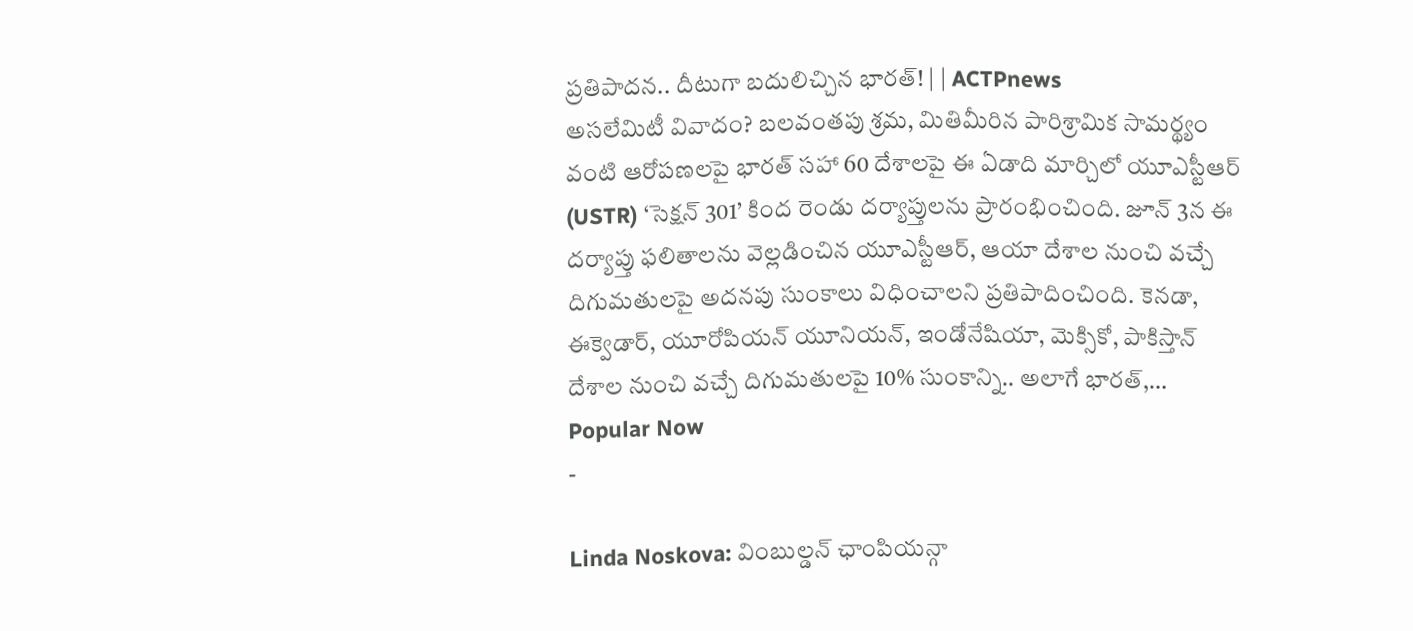ప్రతిపాదన.. దీటుగా బదులిచ్చిన భారత్! | | ACTPnews
అసలేమిటీ వివాదం? బలవంతపు శ్రమ, మితిమీరిన పారిశ్రామిక సామర్థ్యం వంటి ఆరోపణలపై భారత్ సహా 60 దేశాలపై ఈ ఏడాది మార్చిలో యూఎస్టీఆర్ (USTR) ‘సెక్షన్ 301’ కింద రెండు దర్యాప్తులను ప్రారంభించింది. జూన్ 3న ఈ దర్యాప్తు ఫలితాలను వెల్లడించిన యూఎస్టీఆర్, ఆయా దేశాల నుంచి వచ్చే దిగుమతులపై అదనపు సుంకాలు విధించాలని ప్రతిపాదించింది. కెనడా, ఈక్వెడార్, యూరోపియన్ యూనియన్, ఇండోనేషియా, మెక్సికో, పాకిస్తాన్ దేశాల నుంచి వచ్చే దిగుమతులపై 10% సుంకాన్ని.. అలాగే భారత్,…
Popular Now
-

Linda Noskova: వింబుల్డన్ ఛాంపియన్గా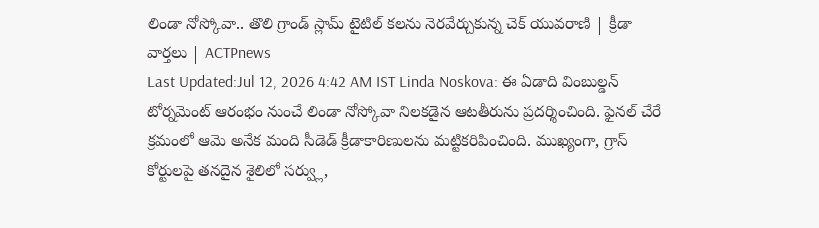లిండా నోస్కోవా.. తొలి గ్రాండ్ స్లామ్ టైటిల్ కలను నెరవేర్చుకున్న చెక్ యువరాణి | క్రీడా వార్తలు | ACTPnews
Last Updated:Jul 12, 2026 4:42 AM IST Linda Noskova: ఈ ఏడాది వింబుల్డన్ టోర్నమెంట్ ఆరంభం నుంచే లిండా నోస్కోవా నిలకడైన ఆటతీరును ప్రదర్శించింది. ఫైనల్ చేరే క్రమంలో ఆమె అనేక మంది సీడెడ్ క్రీడాకారిణులను మట్టికరిపించింది. ముఖ్యంగా, గ్రాస్ కోర్టులపై తనదైన శైలిలో సర్వ్లు,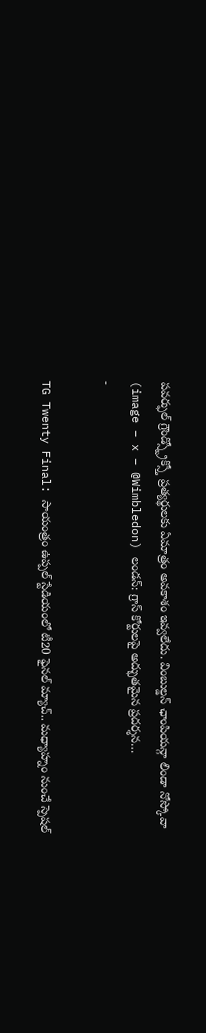పవర్ఫుల్ గ్రౌండ్స్ట్రోక్స్తో ప్రత్యర్థులకు ఏమాత్రం అవకాశం ఇవ్వలేదు. వింబుల్డన్ ఛాంపియన్గా లిండా నోస్కోవా (image – x – @Wimbledon) లండన్: గ్రాస్ కోర్టులపై అద్భుతమైన ప్రదర్శన…
-

TG Twenty Final: సాయంత్రం ఉప్పల్ స్టేడియంలో టీ20 ఫైనల్ మ్యాచ్.. మధ్యాహ్నం నుంచే స్పెషల్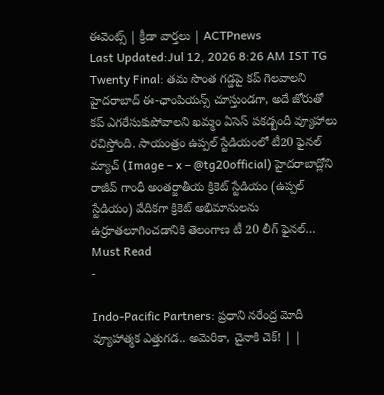ఈవెంట్స్ | క్రీడా వార్తలు | ACTPnews
Last Updated:Jul 12, 2026 8:26 AM IST TG Twenty Final: తమ సొంత గడ్డపై కప్ గెలవాలని హైదరాబాద్ ఈ-ఛాంపియన్స్ చూస్తుండగా, అదే జోరుతో కప్ ఎగరేసుకుపోవాలని ఖమ్మం ఏసెస్ పకడ్బందీ వ్యూహాలు రచిస్తోంది. సాయంత్రం ఉప్పల్ స్టేడియంలో టీ20 ఫైనల్ మ్యాచ్ (Image – x – @tg20official) హైదరాబాద్లోని రాజీవ్ గాంధీ అంతర్జాతీయ క్రికెట్ స్టేడియం (ఉప్పల్ స్టేడియం) వేదికగా క్రికెట్ అభిమానులను ఉర్రూతలూగించడానికి తెలంగాణ టీ 20 లీగ్ ఫైనల్…
Must Read
-

Indo-Pacific Partners: ప్రధాని నరేంద్ర మోదీ వ్యూహాత్మక ఎత్తుగడ.. అమెరికా, చైనాకి చెక్! | |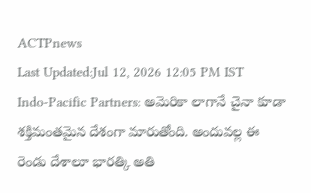ACTPnews
Last Updated:Jul 12, 2026 12:05 PM IST Indo-Pacific Partners: అమెరికా లాగానే చైనా కూడా శక్తిమంతమైన దేశంగా మారుతోంది. అందువల్ల ఈ రెండు దేశాలూ భారత్కి అతి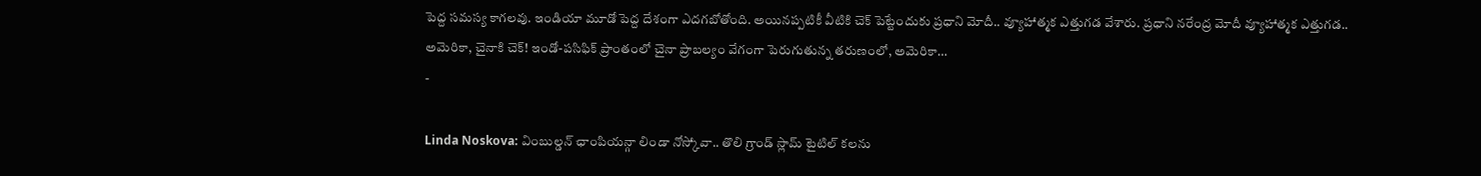పెద్ద సమస్య కాగలవు. ఇండియా మూడో పెద్ద దేశంగా ఎదగబోతోంది. అయినప్పటికీ వీటికి చెక్ పెట్టేందుకు ప్రధాని మోదీ.. వ్యూహాత్మక ఎత్తుగడ వేశారు. ప్రధాని నరేంద్ర మోదీ వ్యూహాత్మక ఎత్తుగడ.. అమెరికా, చైనాకి చెక్! ఇండో-పసిఫిక్ ప్రాంతంలో చైనా ప్రాబల్యం వేగంగా పెరుగుతున్న తరుణంలో, అమెరికా…
-

Linda Noskova: వింబుల్డన్ ఛాంపియన్గా లిండా నోస్కోవా.. తొలి గ్రాండ్ స్లామ్ టైటిల్ కలను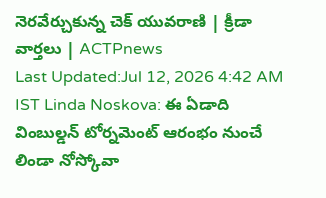నెరవేర్చుకున్న చెక్ యువరాణి | క్రీడా వార్తలు | ACTPnews
Last Updated:Jul 12, 2026 4:42 AM IST Linda Noskova: ఈ ఏడాది వింబుల్డన్ టోర్నమెంట్ ఆరంభం నుంచే లిండా నోస్కోవా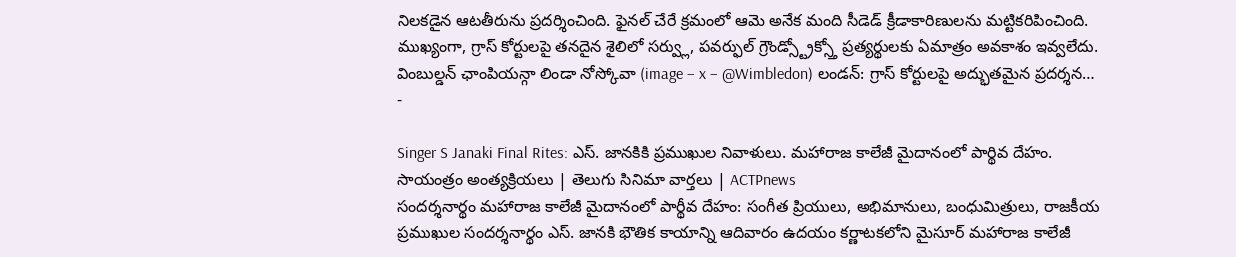నిలకడైన ఆటతీరును ప్రదర్శించింది. ఫైనల్ చేరే క్రమంలో ఆమె అనేక మంది సీడెడ్ క్రీడాకారిణులను మట్టికరిపించింది. ముఖ్యంగా, గ్రాస్ కోర్టులపై తనదైన శైలిలో సర్వ్లు, పవర్ఫుల్ గ్రౌండ్స్ట్రోక్స్తో ప్రత్యర్థులకు ఏమాత్రం అవకాశం ఇవ్వలేదు. వింబుల్డన్ ఛాంపియన్గా లిండా నోస్కోవా (image – x – @Wimbledon) లండన్: గ్రాస్ కోర్టులపై అద్భుతమైన ప్రదర్శన…
-

Singer S Janaki Final Rites: ఎస్. జానకికి ప్రముఖుల నివాళులు. మహారాజ కాలేజీ మైదానంలో పార్థివ దేహం. సాయంత్రం అంత్యక్రియలు | తెలుగు సినిమా వార్తలు | ACTPnews
సందర్శనార్థం మహారాజ కాలేజీ మైదానంలో పార్థీవ దేహం: సంగీత ప్రియులు, అభిమానులు, బంధుమిత్రులు, రాజకీయ ప్రముఖుల సందర్శనార్థం ఎస్. జానకి భౌతిక కాయాన్ని ఆదివారం ఉదయం కర్ణాటకలోని మైసూర్ మహారాజ కాలేజీ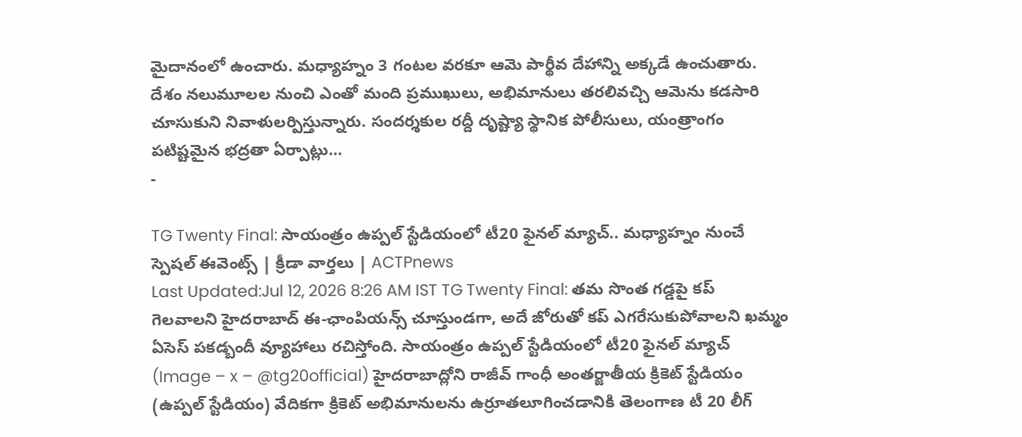మైదానంలో ఉంచారు. మధ్యాహ్నం 3 గంటల వరకూ ఆమె పార్థీవ దేహాన్ని అక్కడే ఉంచుతారు. దేశం నలుమూలల నుంచి ఎంతో మంది ప్రముఖులు, అభిమానులు తరలివచ్చి ఆమెను కడసారి చూసుకుని నివాళులర్పిస్తున్నారు. సందర్శకుల రద్దీ దృష్ట్యా స్థానిక పోలీసులు, యంత్రాంగం పటిష్టమైన భద్రతా ఏర్పాట్లు…
-

TG Twenty Final: సాయంత్రం ఉప్పల్ స్టేడియంలో టీ20 ఫైనల్ మ్యాచ్.. మధ్యాహ్నం నుంచే స్పెషల్ ఈవెంట్స్ | క్రీడా వార్తలు | ACTPnews
Last Updated:Jul 12, 2026 8:26 AM IST TG Twenty Final: తమ సొంత గడ్డపై కప్ గెలవాలని హైదరాబాద్ ఈ-ఛాంపియన్స్ చూస్తుండగా, అదే జోరుతో కప్ ఎగరేసుకుపోవాలని ఖమ్మం ఏసెస్ పకడ్బందీ వ్యూహాలు రచిస్తోంది. సాయంత్రం ఉప్పల్ స్టేడియంలో టీ20 ఫైనల్ మ్యాచ్ (Image – x – @tg20official) హైదరాబాద్లోని రాజీవ్ గాంధీ అంతర్జాతీయ క్రికెట్ స్టేడియం (ఉప్పల్ స్టేడియం) వేదికగా క్రికెట్ అభిమానులను ఉర్రూతలూగించడానికి తెలంగాణ టీ 20 లీగ్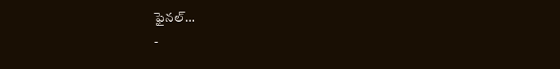ఫైనల్…
-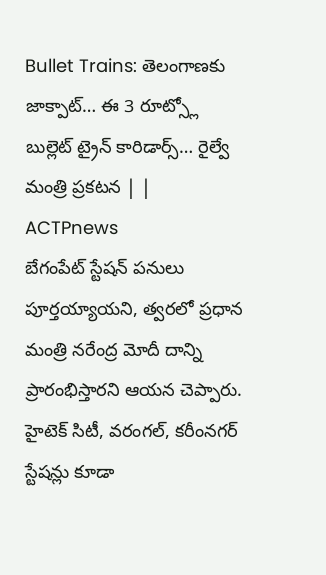Bullet Trains: తెలంగాణకు జాక్పాట్… ఈ 3 రూట్స్లో బుల్లెట్ ట్రైన్ కారిడార్స్… రైల్వే మంత్రి ప్రకటన | | ACTPnews
బేగంపేట్ స్టేషన్ పనులు పూర్తయ్యాయని, త్వరలో ప్రధాన మంత్రి నరేంద్ర మోదీ దాన్ని ప్రారంభిస్తారని ఆయన చెప్పారు. హైటెక్ సిటీ, వరంగల్, కరీంనగర్ స్టేషన్లు కూడా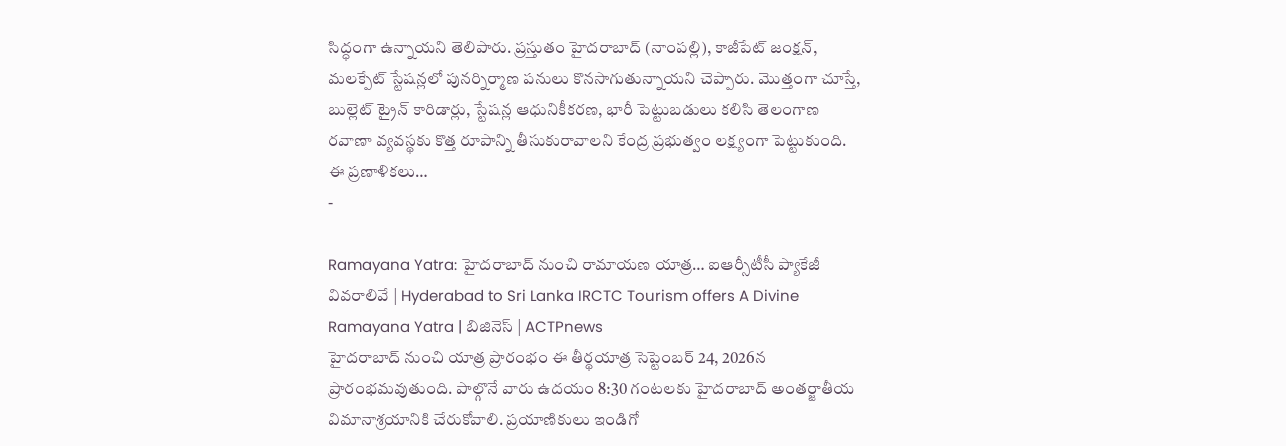సిద్ధంగా ఉన్నాయని తెలిపారు. ప్రస్తుతం హైదరాబాద్ (నాంపల్లి), కాజీపేట్ జంక్షన్, మలక్పేట్ స్టేషన్లలో పునర్నిర్మాణ పనులు కొనసాగుతున్నాయని చెప్పారు. మొత్తంగా చూస్తే, బుల్లెట్ ట్రైన్ కారిడార్లు, స్టేషన్ల ఆధునికీకరణ, భారీ పెట్టుబడులు కలిసి తెలంగాణ రవాణా వ్యవస్థకు కొత్త రూపాన్ని తీసుకురావాలని కేంద్ర ప్రభుత్వం లక్ష్యంగా పెట్టుకుంది. ఈ ప్రణాళికలు…
-

Ramayana Yatra: హైదరాబాద్ నుంచి రామాయణ యాత్ర… ఐఆర్సీటీసీ ప్యాకేజీ వివరాలివే | Hyderabad to Sri Lanka IRCTC Tourism offers A Divine Ramayana Yatra | బిజినెస్ | ACTPnews
హైదరాబాద్ నుంచి యాత్ర ప్రారంభం ఈ తీర్థయాత్ర సెప్టెంబర్ 24, 2026న ప్రారంభమవుతుంది. పాల్గొనే వారు ఉదయం 8:30 గంటలకు హైదరాబాద్ అంతర్జాతీయ విమానాశ్రయానికి చేరుకోవాలి. ప్రయాణికులు ఇండిగో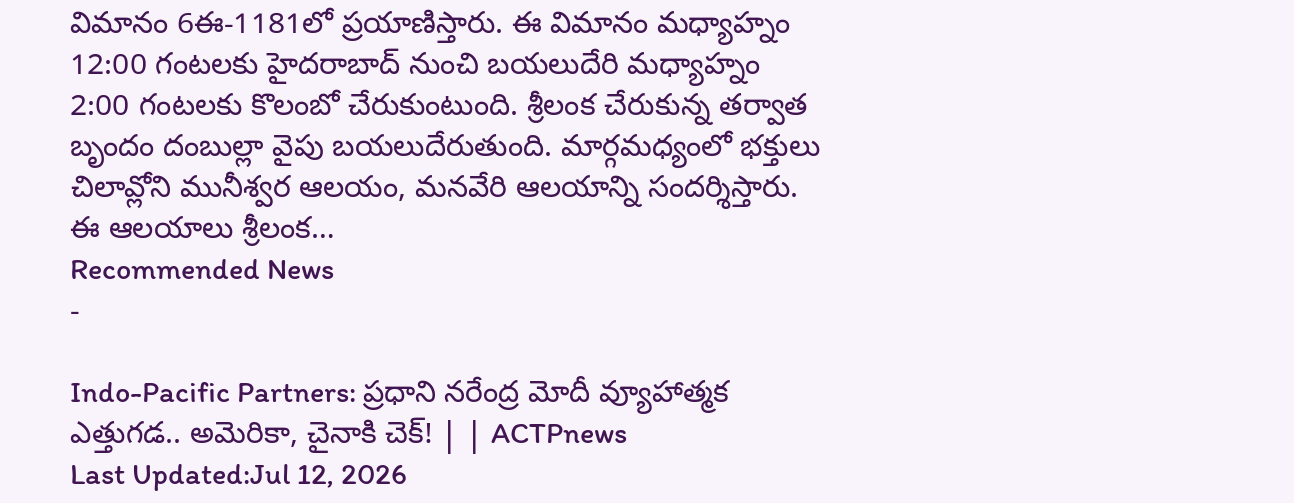విమానం 6ఈ-1181లో ప్రయాణిస్తారు. ఈ విమానం మధ్యాహ్నం 12:00 గంటలకు హైదరాబాద్ నుంచి బయలుదేరి మధ్యాహ్నం 2:00 గంటలకు కొలంబో చేరుకుంటుంది. శ్రీలంక చేరుకున్న తర్వాత బృందం దంబుల్లా వైపు బయలుదేరుతుంది. మార్గమధ్యంలో భక్తులు చిలావ్లోని మునీశ్వర ఆలయం, మనవేరి ఆలయాన్ని సందర్శిస్తారు. ఈ ఆలయాలు శ్రీలంక…
Recommended News
-

Indo-Pacific Partners: ప్రధాని నరేంద్ర మోదీ వ్యూహాత్మక ఎత్తుగడ.. అమెరికా, చైనాకి చెక్! | | ACTPnews
Last Updated:Jul 12, 2026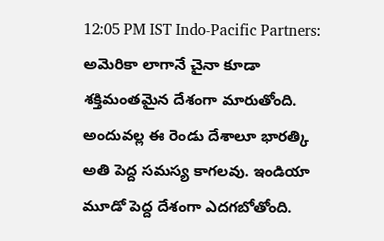12:05 PM IST Indo-Pacific Partners: అమెరికా లాగానే చైనా కూడా శక్తిమంతమైన దేశంగా మారుతోంది. అందువల్ల ఈ రెండు దేశాలూ భారత్కి అతి పెద్ద సమస్య కాగలవు. ఇండియా మూడో పెద్ద దేశంగా ఎదగబోతోంది.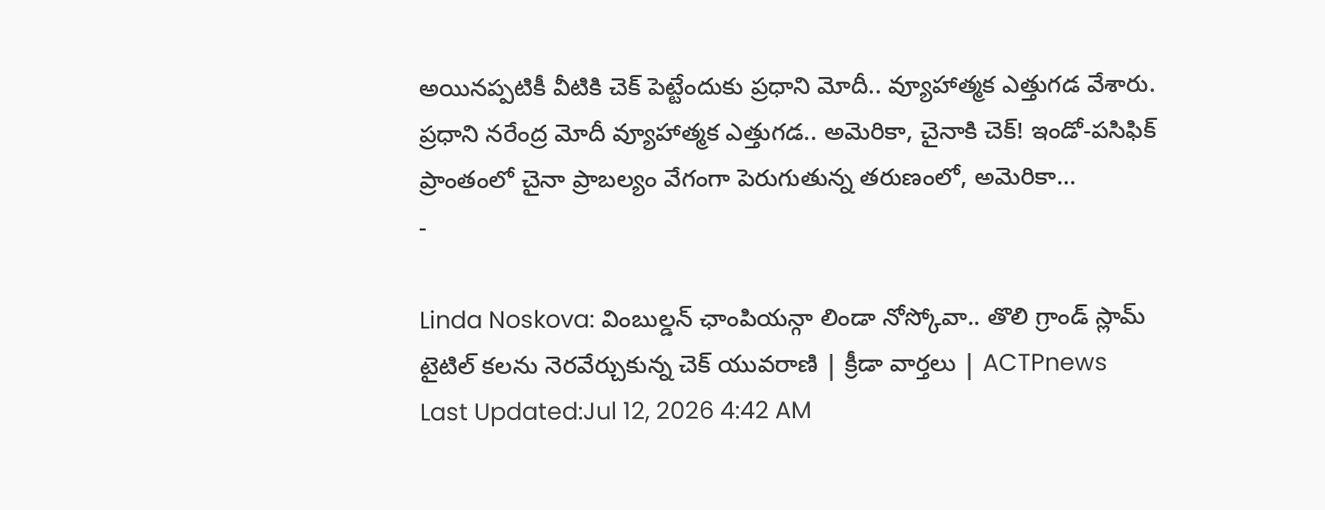అయినప్పటికీ వీటికి చెక్ పెట్టేందుకు ప్రధాని మోదీ.. వ్యూహాత్మక ఎత్తుగడ వేశారు. ప్రధాని నరేంద్ర మోదీ వ్యూహాత్మక ఎత్తుగడ.. అమెరికా, చైనాకి చెక్! ఇండో-పసిఫిక్ ప్రాంతంలో చైనా ప్రాబల్యం వేగంగా పెరుగుతున్న తరుణంలో, అమెరికా…
-

Linda Noskova: వింబుల్డన్ ఛాంపియన్గా లిండా నోస్కోవా.. తొలి గ్రాండ్ స్లామ్ టైటిల్ కలను నెరవేర్చుకున్న చెక్ యువరాణి | క్రీడా వార్తలు | ACTPnews
Last Updated:Jul 12, 2026 4:42 AM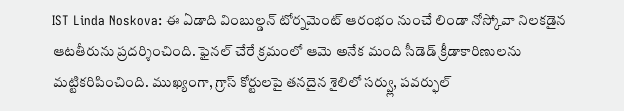IST Linda Noskova: ఈ ఏడాది వింబుల్డన్ టోర్నమెంట్ ఆరంభం నుంచే లిండా నోస్కోవా నిలకడైన ఆటతీరును ప్రదర్శించింది. ఫైనల్ చేరే క్రమంలో ఆమె అనేక మంది సీడెడ్ క్రీడాకారిణులను మట్టికరిపించింది. ముఖ్యంగా, గ్రాస్ కోర్టులపై తనదైన శైలిలో సర్వ్లు, పవర్ఫుల్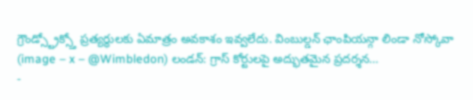గ్రౌండ్స్ట్రోక్స్తో ప్రత్యర్థులకు ఏమాత్రం అవకాశం ఇవ్వలేదు. వింబుల్డన్ ఛాంపియన్గా లిండా నోస్కోవా (image – x – @Wimbledon) లండన్: గ్రాస్ కోర్టులపై అద్భుతమైన ప్రదర్శన…
-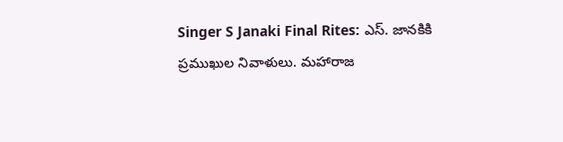Singer S Janaki Final Rites: ఎస్. జానకికి ప్రముఖుల నివాళులు. మహారాజ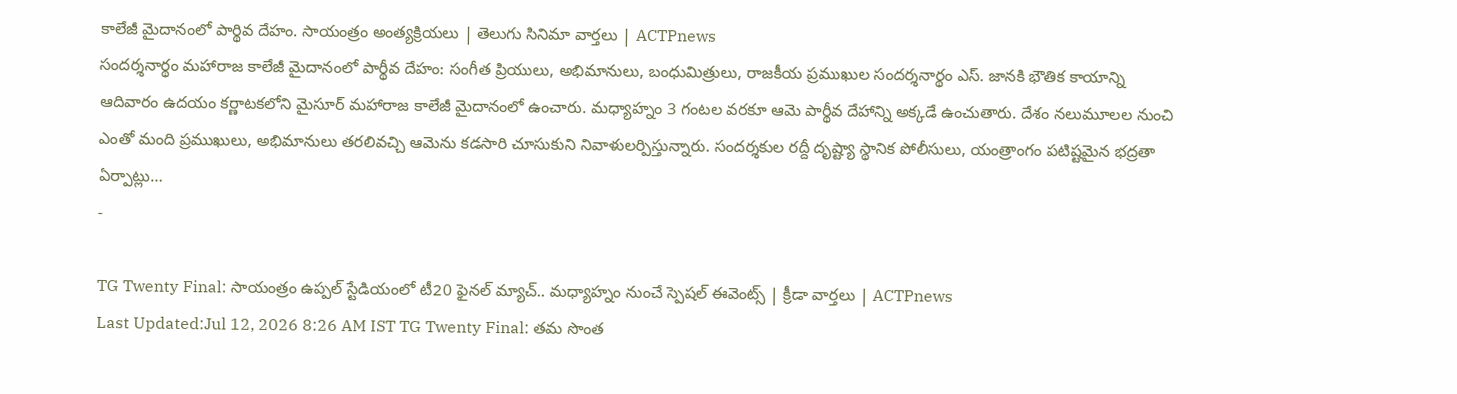కాలేజీ మైదానంలో పార్థివ దేహం. సాయంత్రం అంత్యక్రియలు | తెలుగు సినిమా వార్తలు | ACTPnews
సందర్శనార్థం మహారాజ కాలేజీ మైదానంలో పార్థీవ దేహం: సంగీత ప్రియులు, అభిమానులు, బంధుమిత్రులు, రాజకీయ ప్రముఖుల సందర్శనార్థం ఎస్. జానకి భౌతిక కాయాన్ని ఆదివారం ఉదయం కర్ణాటకలోని మైసూర్ మహారాజ కాలేజీ మైదానంలో ఉంచారు. మధ్యాహ్నం 3 గంటల వరకూ ఆమె పార్థీవ దేహాన్ని అక్కడే ఉంచుతారు. దేశం నలుమూలల నుంచి ఎంతో మంది ప్రముఖులు, అభిమానులు తరలివచ్చి ఆమెను కడసారి చూసుకుని నివాళులర్పిస్తున్నారు. సందర్శకుల రద్దీ దృష్ట్యా స్థానిక పోలీసులు, యంత్రాంగం పటిష్టమైన భద్రతా ఏర్పాట్లు…
-

TG Twenty Final: సాయంత్రం ఉప్పల్ స్టేడియంలో టీ20 ఫైనల్ మ్యాచ్.. మధ్యాహ్నం నుంచే స్పెషల్ ఈవెంట్స్ | క్రీడా వార్తలు | ACTPnews
Last Updated:Jul 12, 2026 8:26 AM IST TG Twenty Final: తమ సొంత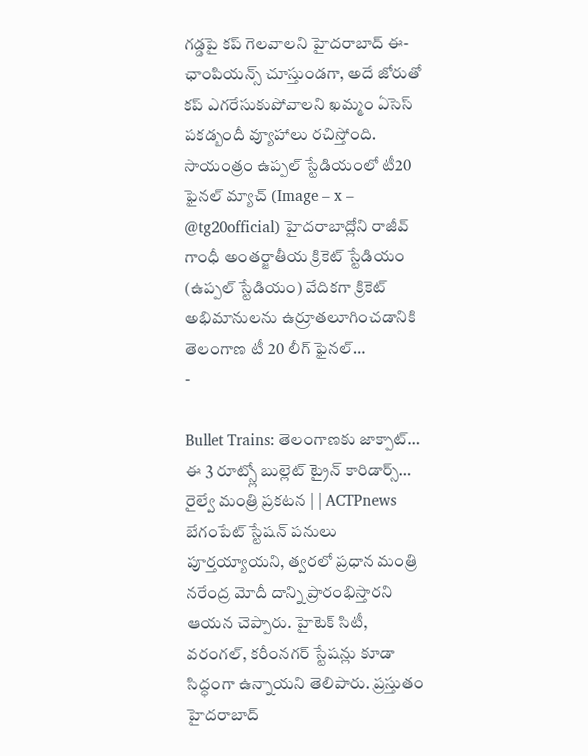గడ్డపై కప్ గెలవాలని హైదరాబాద్ ఈ-ఛాంపియన్స్ చూస్తుండగా, అదే జోరుతో కప్ ఎగరేసుకుపోవాలని ఖమ్మం ఏసెస్ పకడ్బందీ వ్యూహాలు రచిస్తోంది. సాయంత్రం ఉప్పల్ స్టేడియంలో టీ20 ఫైనల్ మ్యాచ్ (Image – x – @tg20official) హైదరాబాద్లోని రాజీవ్ గాంధీ అంతర్జాతీయ క్రికెట్ స్టేడియం (ఉప్పల్ స్టేడియం) వేదికగా క్రికెట్ అభిమానులను ఉర్రూతలూగించడానికి తెలంగాణ టీ 20 లీగ్ ఫైనల్…
-

Bullet Trains: తెలంగాణకు జాక్పాట్… ఈ 3 రూట్స్లో బుల్లెట్ ట్రైన్ కారిడార్స్… రైల్వే మంత్రి ప్రకటన | | ACTPnews
బేగంపేట్ స్టేషన్ పనులు పూర్తయ్యాయని, త్వరలో ప్రధాన మంత్రి నరేంద్ర మోదీ దాన్ని ప్రారంభిస్తారని ఆయన చెప్పారు. హైటెక్ సిటీ, వరంగల్, కరీంనగర్ స్టేషన్లు కూడా సిద్ధంగా ఉన్నాయని తెలిపారు. ప్రస్తుతం హైదరాబాద్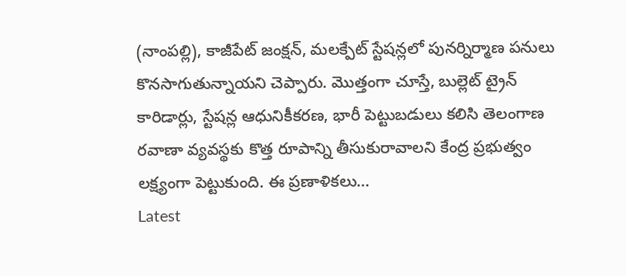(నాంపల్లి), కాజీపేట్ జంక్షన్, మలక్పేట్ స్టేషన్లలో పునర్నిర్మాణ పనులు కొనసాగుతున్నాయని చెప్పారు. మొత్తంగా చూస్తే, బుల్లెట్ ట్రైన్ కారిడార్లు, స్టేషన్ల ఆధునికీకరణ, భారీ పెట్టుబడులు కలిసి తెలంగాణ రవాణా వ్యవస్థకు కొత్త రూపాన్ని తీసుకురావాలని కేంద్ర ప్రభుత్వం లక్ష్యంగా పెట్టుకుంది. ఈ ప్రణాళికలు…
Latest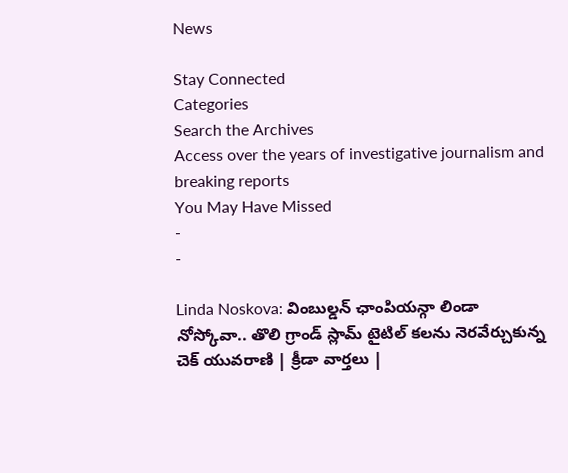News

Stay Connected
Categories
Search the Archives
Access over the years of investigative journalism and breaking reports
You May Have Missed
-
-

Linda Noskova: వింబుల్డన్ ఛాంపియన్గా లిండా నోస్కోవా.. తొలి గ్రాండ్ స్లామ్ టైటిల్ కలను నెరవేర్చుకున్న చెక్ యువరాణి | క్రీడా వార్తలు |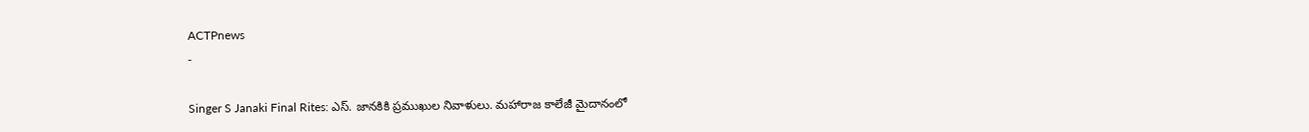ACTPnews
-

Singer S Janaki Final Rites: ఎస్. జానకికి ప్రముఖుల నివాళులు. మహారాజ కాలేజీ మైదానంలో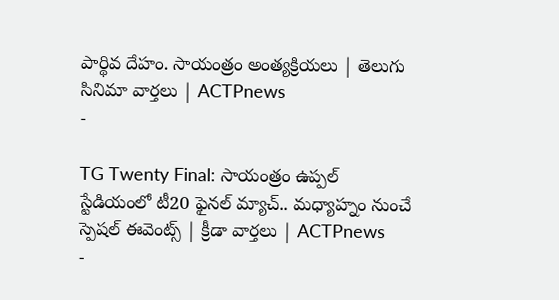పార్థివ దేహం. సాయంత్రం అంత్యక్రియలు | తెలుగు సినిమా వార్తలు | ACTPnews
-

TG Twenty Final: సాయంత్రం ఉప్పల్ స్టేడియంలో టీ20 ఫైనల్ మ్యాచ్.. మధ్యాహ్నం నుంచే స్పెషల్ ఈవెంట్స్ | క్రీడా వార్తలు | ACTPnews
-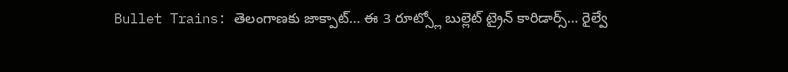Bullet Trains: తెలంగాణకు జాక్పాట్… ఈ 3 రూట్స్లో బుల్లెట్ ట్రైన్ కారిడార్స్… రైల్వే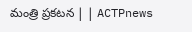మంత్రి ప్రకటన | | ACTPnews